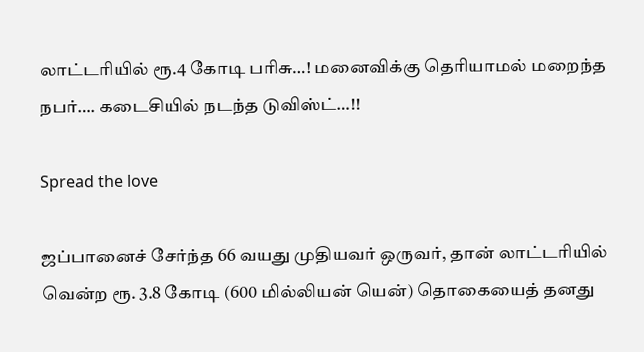லாட்டரியில் ரூ.4 கோடி பரிசு…! மனைவிக்கு தெரியாமல் மறைந்த நபர்…. கடைசியில் நடந்த டுவிஸ்ட்…!!

Spread the love

ஜப்பானைச் சேர்ந்த 66 வயது முதியவர் ஒருவர், தான் லாட்டரியில் வென்ற ரூ. 3.8 கோடி (600 மில்லியன் யென்) தொகையைத் தனது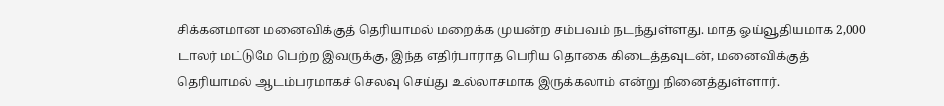சிக்கனமான மனைவிக்குத் தெரியாமல் மறைக்க முயன்ற சம்பவம் நடந்துள்ளது. மாத ஓய்வூதியமாக 2,000 டாலர் மட்டுமே பெற்ற இவருக்கு, இந்த எதிர்பாராத பெரிய தொகை கிடைத்தவுடன், மனைவிக்குத் தெரியாமல் ஆடம்பரமாகச் செலவு செய்து உல்லாசமாக இருக்கலாம் என்று நினைத்துள்ளார்.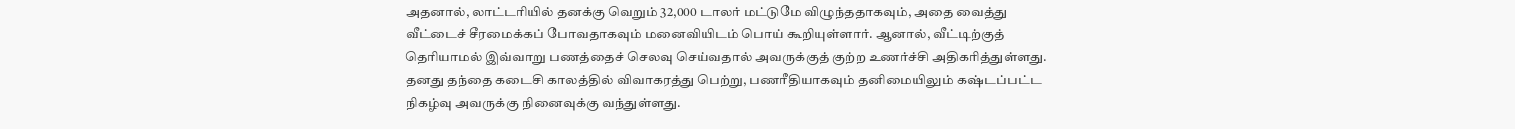அதனால், லாட்டரியில் தனக்கு வெறும் 32,000 டாலர் மட்டுமே விழுந்ததாகவும், அதை வைத்து வீட்டைச் சீரமைக்கப் போவதாகவும் மனைவியிடம் பொய் கூறியுள்ளார். ஆனால், வீட்டிற்குத் தெரியாமல் இவ்வாறு பணத்தைச் செலவு செய்வதால் அவருக்குத் குற்ற உணர்ச்சி அதிகரித்துள்ளது. தனது தந்தை கடைசி காலத்தில் விவாகரத்து பெற்று, பணரீதியாகவும் தனிமையிலும் கஷ்டப்பட்ட நிகழ்வு அவருக்கு நினைவுக்கு வந்துள்ளது.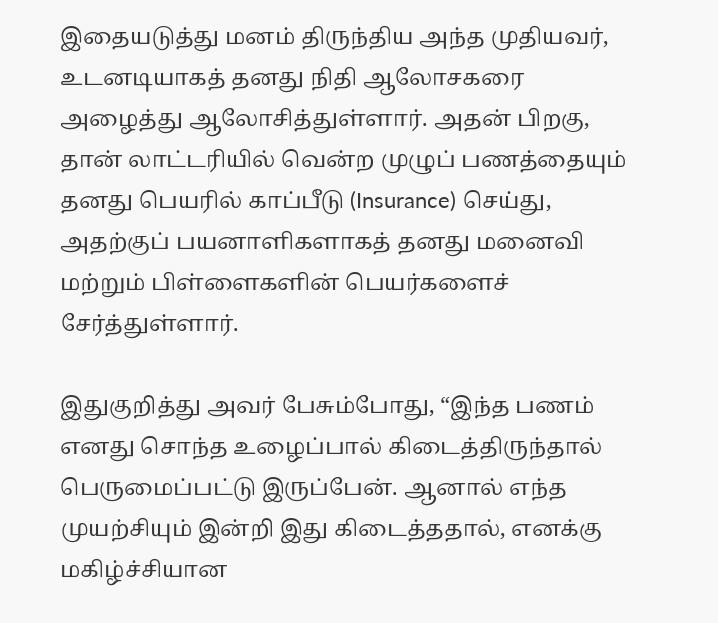இதையடுத்து மனம் திருந்திய அந்த முதியவர், உடனடியாகத் தனது நிதி ஆலோசகரை அழைத்து ஆலோசித்துள்ளார். அதன் பிறகு, தான் லாட்டரியில் வென்ற முழுப் பணத்தையும் தனது பெயரில் காப்பீடு (Insurance) செய்து, அதற்குப் பயனாளிகளாகத் தனது மனைவி மற்றும் பிள்ளைகளின் பெயர்களைச் சேர்த்துள்ளார்.

இதுகுறித்து அவர் பேசும்போது, “இந்த பணம் எனது சொந்த உழைப்பால் கிடைத்திருந்தால் பெருமைப்பட்டு இருப்பேன். ஆனால் எந்த முயற்சியும் இன்றி இது கிடைத்ததால், எனக்கு மகிழ்ச்சியான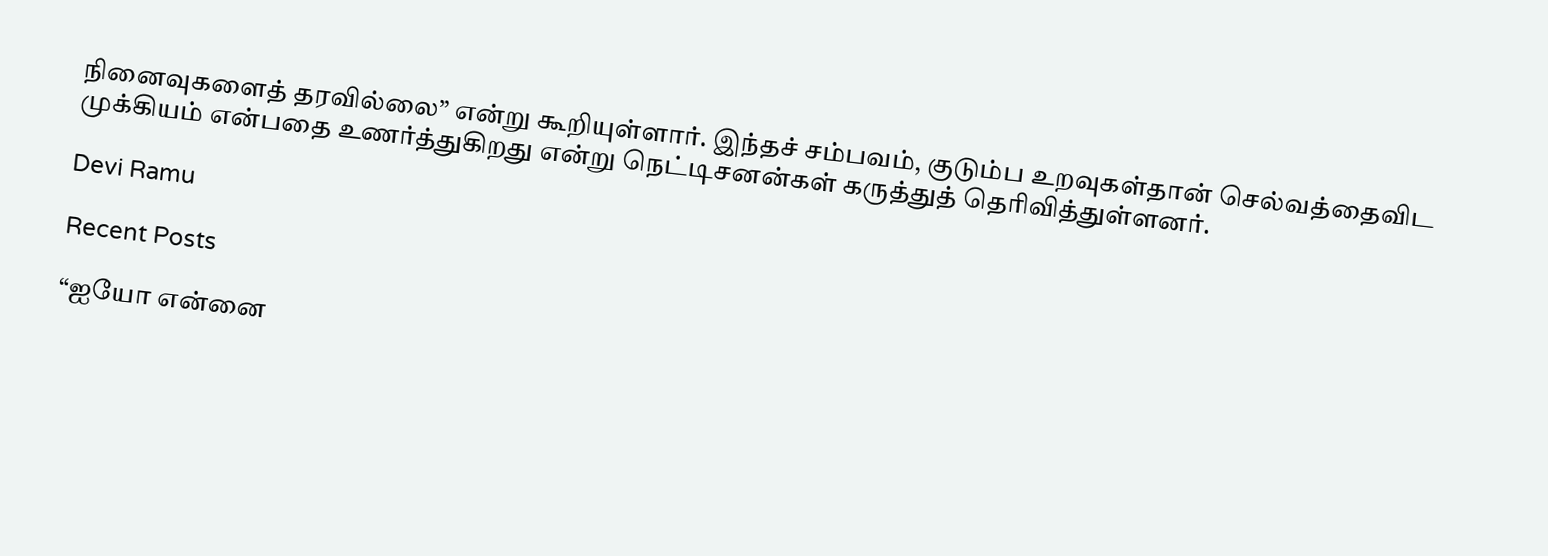நினைவுகளைத் தரவில்லை” என்று கூறியுள்ளார். இந்தச் சம்பவம், குடும்ப உறவுகள்தான் செல்வத்தைவிட முக்கியம் என்பதை உணர்த்துகிறது என்று நெட்டிசனன்கள் கருத்துத் தெரிவித்துள்ளனர்.

Devi Ramu

Recent Posts

“ஐயோ என்னை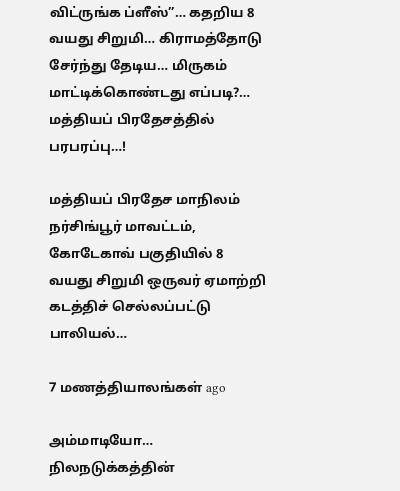விட்ருங்க ப்ளீஸ்”… கதறிய 8 வயது சிறுமி… கிராமத்தோடு சேர்ந்து தேடிய… மிருகம் மாட்டிக்கொண்டது எப்படி?… மத்தியப் பிரதேசத்தில் பரபரப்பு…!

மத்தியப் பிரதேச மாநிலம் நர்சிங்பூர் மாவட்டம், கோடேகாவ் பகுதியில் 8 வயது சிறுமி ஒருவர் ஏமாற்றி கடத்திச் செல்லப்பட்டு பாலியல்…

7 மணத்தியாலங்கள் ago

அம்மாடியோ… நிலநடுக்கத்தின்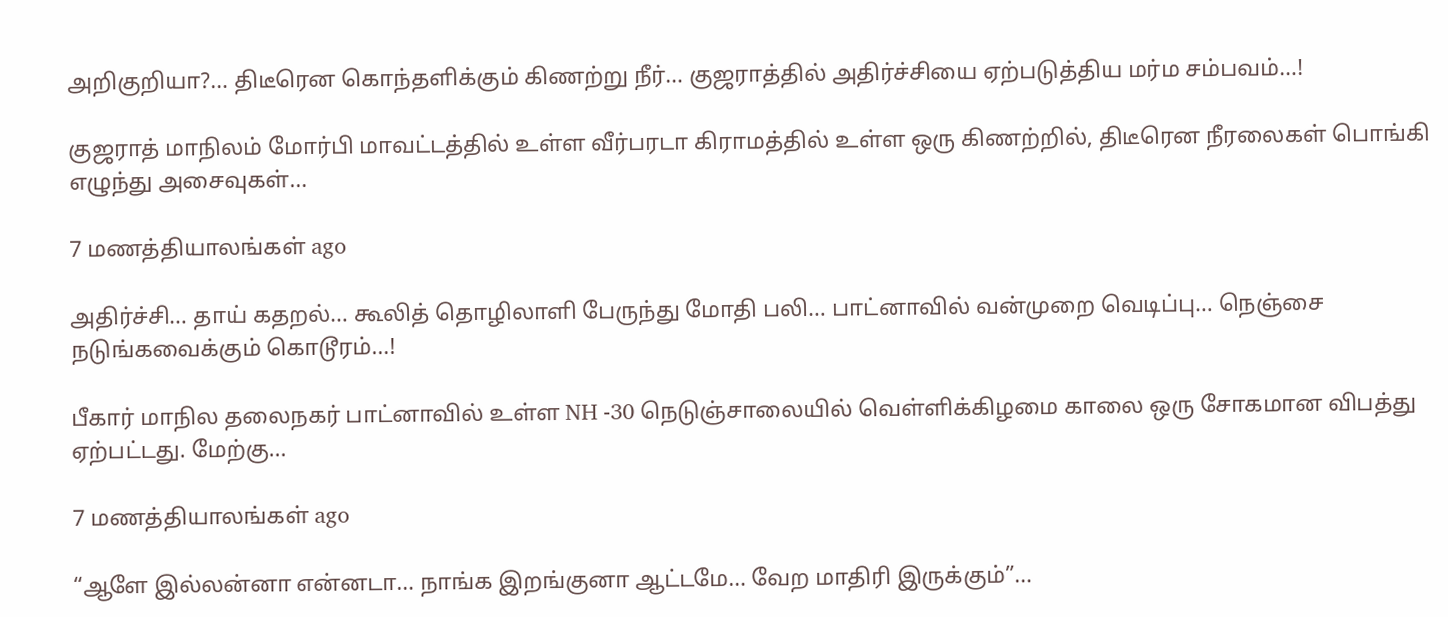அறிகுறியா?… திடீரென கொந்தளிக்கும் கிணற்று நீர்… குஜராத்தில் அதிர்ச்சியை ஏற்படுத்திய மர்ம சம்பவம்…!

குஜராத் மாநிலம் மோர்பி மாவட்டத்தில் உள்ள வீர்பரடா கிராமத்தில் உள்ள ஒரு கிணற்றில், திடீரென நீரலைகள் பொங்கி எழுந்து அசைவுகள்…

7 மணத்தியாலங்கள் ago

அதிர்ச்சி… தாய் கதறல்… கூலித் தொழிலாளி பேருந்து மோதி பலி… பாட்னாவில் வன்முறை வெடிப்பு… நெஞ்சை நடுங்கவைக்கும் கொடூரம்…!

பீகார் மாநில தலைநகர் பாட்னாவில் உள்ள NH -30 நெடுஞ்சாலையில் வெள்ளிக்கிழமை காலை ஒரு சோகமான விபத்து ஏற்பட்டது. மேற்கு…

7 மணத்தியாலங்கள் ago

“ஆளே இல்லன்னா என்னடா… நாங்க இறங்குனா ஆட்டமே… வேற மாதிரி இருக்கும்”…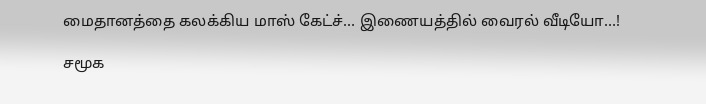மைதானத்தை கலக்கிய மாஸ் கேட்ச்… இணையத்தில் வைரல் வீடியோ…!

சமூக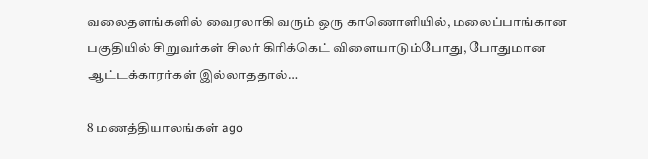வலைதளங்களில் வைரலாகி வரும் ஒரு காணொளியில், மலைப்பாங்கான பகுதியில் சிறுவர்கள் சிலர் கிரிக்கெட் விளையாடும்போது, போதுமான ஆட்டக்காரர்கள் இல்லாததால்…

8 மணத்தியாலங்கள் ago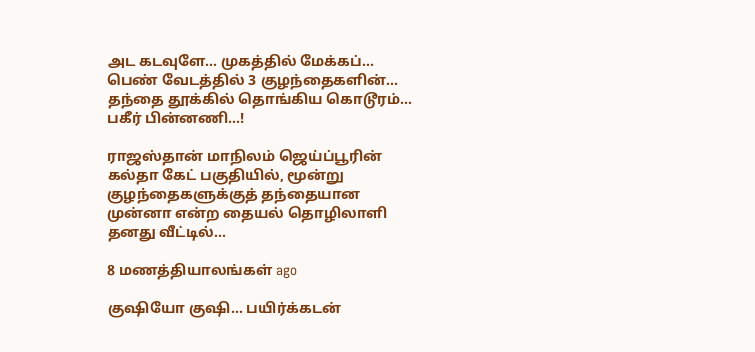அட கடவுளே… முகத்தில் மேக்கப்… பெண் வேடத்தில் 3 குழந்தைகளின்… தந்தை தூக்கில் தொங்கிய கொடூரம்… பகீர் பின்னணி…!

ராஜஸ்தான் மாநிலம் ஜெய்ப்பூரின் கல்தா கேட் பகுதியில், மூன்று குழந்தைகளுக்குத் தந்தையான முன்னா என்ற தையல் தொழிலாளி தனது வீட்டில்…

8 மணத்தியாலங்கள் ago

குஷியோ குஷி… பயிர்க்கடன்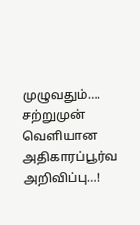முழுவதும்…. சற்றுமுன் வெளியான அதிகாரப்பூர்வ அறிவிப்பு…!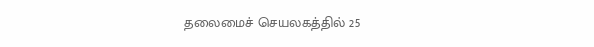தலைமைச் செயலகத்தில் 25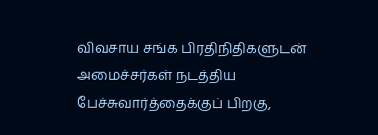விவசாய சங்க பிரதிநிதிகளுடன் அமைச்சர்கள் நடத்திய பேச்சுவார்த்தைக்குப் பிறகு,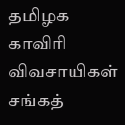தமிழக காவிரி விவசாயிகள் சங்கத்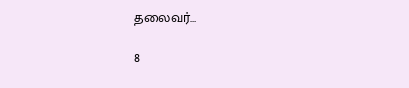தலைவர்…

8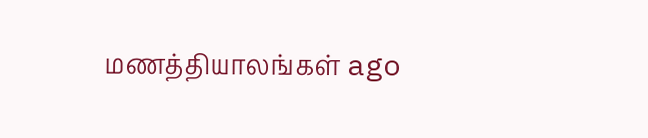மணத்தியாலங்கள் ago